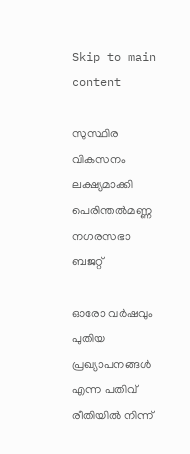Skip to main content

സുസ്ഥിര വികസനം ലക്ഷ്യമാക്കി പെരിന്തല്‍മണ്ണ നഗരസഭാ ബജറ്റ്

ഓരോ വര്‍ഷവും പുതിയ പ്രഖ്യാപനങ്ങള്‍ എന്ന പതിവ് രീതിയില്‍ നിന്ന്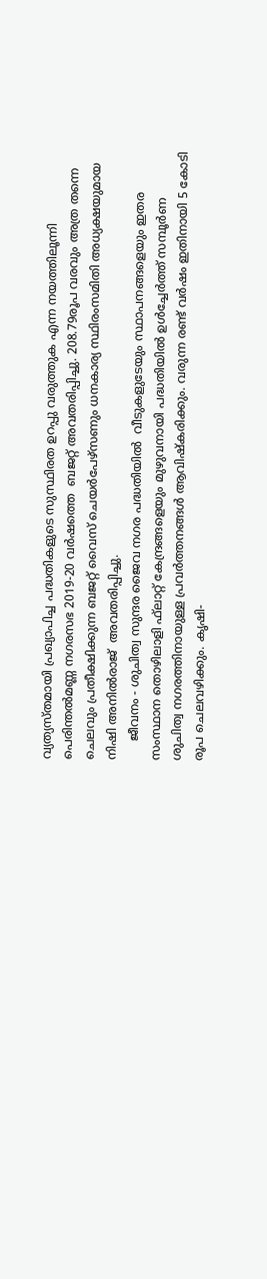വ്യത്യസ്തമായി പ്രഖ്യാപിച്ച പദ്ധതികളുടെ സുസ്ഥിരത ഉറപ്പു വരുത്തുക എന്ന നയത്തിലൂന്നി പെരിന്തല്‍മണ്ണ നഗരസഭ 2019-20 വര്‍ഷത്തെ  ബജറ്റ് അവതരിപ്പിച്ചു. 208.79രൂപ വരവും അത്ര തന്നെ ചെലവും പ്രതീക്ഷിക്കുന്ന ബജറ്റ് വൈസ് ചെയര്‍പേഴ്‌സണും ധനകാര്യ സ്ഥിരംസമിതി അധ്യക്ഷയുമായ നിഷി അനില്‍രാജ്  അവതരിപ്പിച്ചു.
     ജീവനം - ശുചിത്വ സുന്ദര ജൈവ നഗര പദ്ധതിയില്‍  വീടുകളുടേയും സ്ഥാപനങ്ങളെയും ഇതര സംസ്ഥാന തൊഴിലാളി ഫ്‌ലാറ്റ് കേന്ദ്രങ്ങളെയും മുഴുവനായി പദ്ധതിയില്‍ ഉള്‍ച്ചേര്‍ത്ത് സമ്പൂര്‍ണ ശുചിത്വ നഗരത്തിനായുള്ള പ്രവര്‍ത്തനങ്ങള്‍ ആവിഷ്‌കരിക്കും. വരുന്ന രണ്ട് വര്‍ഷം ഇതിനായി 5 കോടി രൂപ ചെലവഴിക്കും. കൃഷി-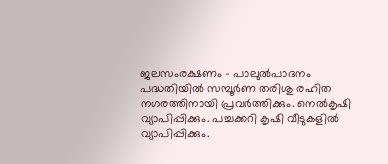ജലസംരക്ഷണം - പാലുല്‍പാദനം പദ്ധതിയില്‍ സമ്പൂര്‍ണ തരിശു രഹിത നഗരത്തിനായി പ്രവര്‍ത്തിക്കും. നെല്‍കൃഷി വ്യാപിപ്പിക്കും. പച്ചക്കറി കൃഷി വീടുകളില്‍ വ്യാപിപ്പിക്കും.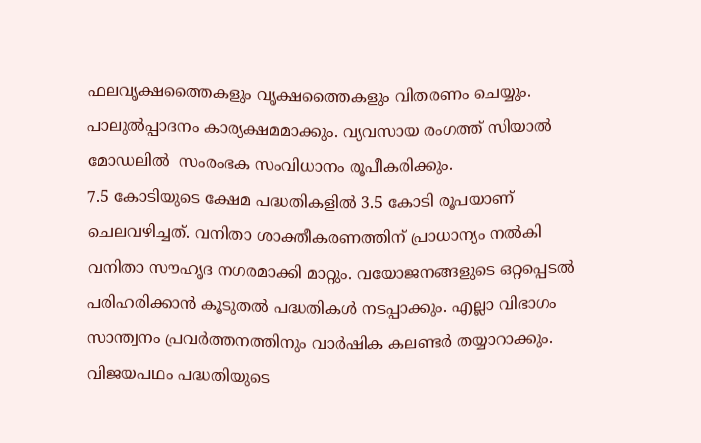ഫലവൃക്ഷത്തൈകളും വൃക്ഷത്തൈകളും വിതരണം ചെയ്യും. പാലുല്‍പ്പാദനം കാര്യക്ഷമമാക്കും. വ്യവസായ രംഗത്ത് സിയാല്‍ മോഡലില്‍  സംരംഭക സംവിധാനം രൂപീകരിക്കും.
7.5 കോടിയുടെ ക്ഷേമ പദ്ധതികളില്‍ 3.5 കോടി രൂപയാണ് ചെലവഴിച്ചത്. വനിതാ ശാക്തീകരണത്തിന് പ്രാധാന്യം നല്‍കി വനിതാ സൗഹൃദ നഗരമാക്കി മാറ്റും. വയോജനങ്ങളുടെ ഒറ്റപ്പെടല്‍ പരിഹരിക്കാന്‍ കൂടുതല്‍ പദ്ധതികള്‍ നടപ്പാക്കും. എല്ലാ വിഭാഗം സാന്ത്വനം പ്രവര്‍ത്തനത്തിനും വാര്‍ഷിക കലണ്ടര്‍ തയ്യാറാക്കും.
വിജയപഥം പദ്ധതിയുടെ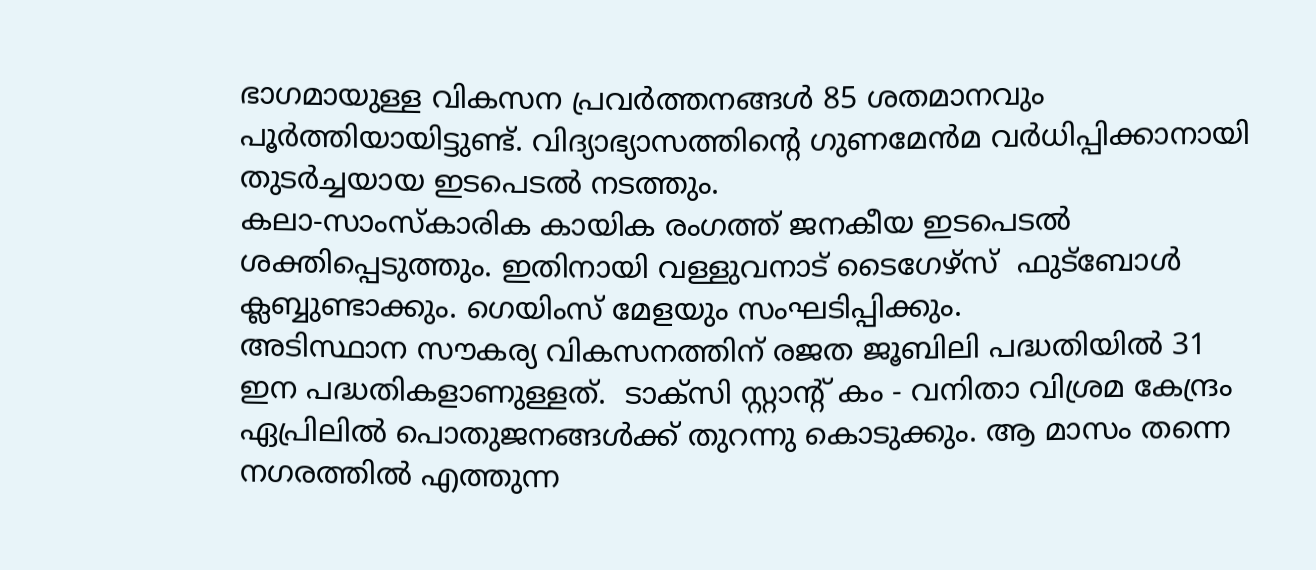ഭാഗമായുള്ള വികസന പ്രവര്‍ത്തനങ്ങള്‍ 85 ശതമാനവും പൂര്‍ത്തിയായിട്ടുണ്ട്. വിദ്യാഭ്യാസത്തിന്റെ ഗുണമേന്‍മ വര്‍ധിപ്പിക്കാനായി തുടര്‍ച്ചയായ ഇടപെടല്‍ നടത്തും.
കലാ-സാംസ്‌കാരിക കായിക രംഗത്ത് ജനകീയ ഇടപെടല്‍ ശക്തിപ്പെടുത്തും. ഇതിനായി വള്ളുവനാട് ടൈഗേഴ്‌സ്  ഫുട്‌ബോള്‍ ക്ലബ്ബുണ്ടാക്കും. ഗെയിംസ് മേളയും സംഘടിപ്പിക്കും.
അടിസ്ഥാന സൗകര്യ വികസനത്തിന് രജത ജൂബിലി പദ്ധതിയില്‍ 31 ഇന പദ്ധതികളാണുള്ളത്.  ടാക്‌സി സ്റ്റാന്റ് കം - വനിതാ വിശ്രമ കേന്ദ്രം ഏപ്രിലില്‍ പൊതുജനങ്ങള്‍ക്ക് തുറന്നു കൊടുക്കും. ആ മാസം തന്നെ നഗരത്തില്‍ എത്തുന്ന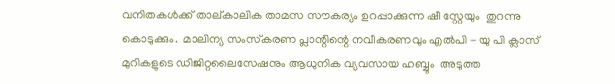വനിതകള്‍ക്ക് താല്കാലിക താമസ സൗകര്യം ഉറപ്പാക്കുന്ന ഷീ സ്റ്റേയും  തുറന്നു കൊടുക്കും.  മാലിന്യ സംസ്‌കരണ പ്ലാന്റിന്റെ നവീകരണവും എല്‍പി - യു പി ക്ലാസ് മുറികളുടെ ഡിജിറ്റലൈസേഷനും ആധുനിക വ്യവസായ ഹബ്ബും  അടുത്ത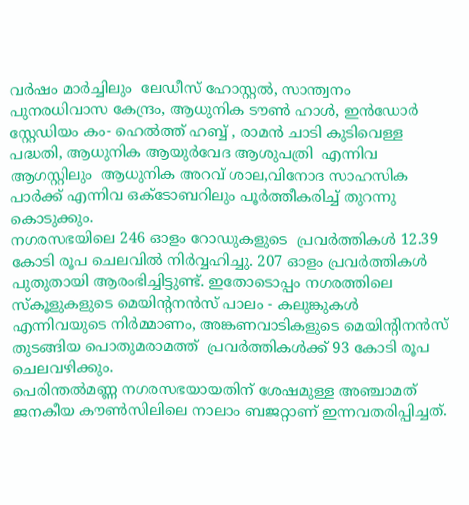വര്‍ഷം മാര്‍ച്ചിലും  ലേഡീസ് ഹോസ്റ്റല്‍, സാന്ത്വനം പുനരധിവാസ കേന്ദ്രം, ആധുനിക ടൗണ്‍ ഹാള്‍, ഇന്‍ഡോര്‍ സ്റ്റേഡിയം കം- ഹെല്‍ത്ത് ഹബ്ബ് , രാമന്‍ ചാടി കുടിവെള്ള പദ്ധതി, ആധുനിക ആയുര്‍വേദ ആശുപത്രി  എന്നിവ ആഗസ്റ്റിലും  ആധുനിക അറവ് ശാല,വിനോദ സാഹസിക പാര്‍ക്ക് എന്നിവ ഒക്ടോബറിലും പൂര്‍ത്തീകരിച്ച് തുറന്നു കൊടുക്കും.
നഗരസഭയിലെ 246 ഓളം റോഡുകളുടെ  പ്രവര്‍ത്തികള്‍ 12.39 കോടി രൂപ ചെലവില്‍ നിര്‍വ്വഹിച്ചു. 207 ഓളം പ്രവര്‍ത്തികള്‍ പുതുതായി ആരംഭിച്ചിട്ടുണ്ട്. ഇതോടൊപ്പം നഗരത്തിലെ സ്‌കൂളുകളുടെ മെയിന്റനന്‍സ് പാലം - കലുങ്കുകള്‍ എന്നിവയുടെ നിര്‍മ്മാണം, അങ്കണവാടികളുടെ മെയിന്റിനന്‍സ് തുടങ്ങിയ പൊതുമരാമത്ത്  പ്രവര്‍ത്തികള്‍ക്ക് 93 കോടി രൂപ ചെലവഴിക്കും.
പെരിന്തല്‍മണ്ണ നഗരസഭയായതിന് ശേഷമുള്ള അഞ്ചാമത് ജനകീയ കൗണ്‍സിലിലെ നാലാം ബജറ്റാണ് ഇന്നവതരിപ്പിച്ചത്.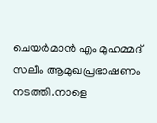ചെയര്‍മാന്‍ എം മുഹമ്മദ് സലീം ആമുഖപ്രഭാഷണം നടത്തി.നാളെ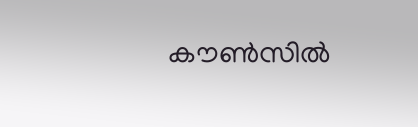കൗണ്‍സില്‍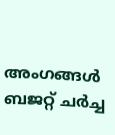അംഗങ്ങള്‍ ബജറ്റ് ചര്‍ച്ച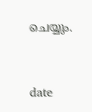ചെയ്യും.



date